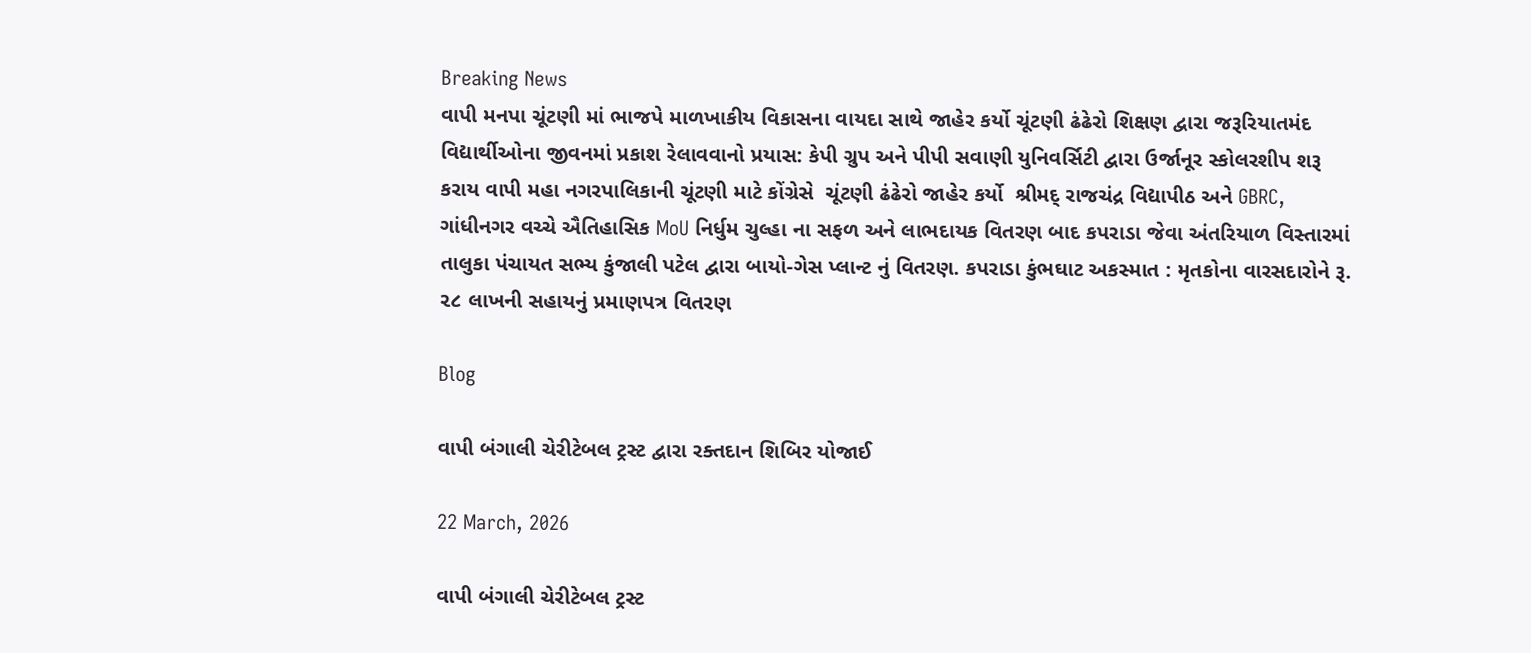Breaking News
વાપી મનપા ચૂંટણી માં ભાજપે માળખાકીય વિકાસના વાયદા સાથે જાહેર કર્યો ચૂંટણી ઢંઢેરો શિક્ષણ દ્વારા જરૂરિયાતમંદ વિદ્યાર્થીઓના જીવનમાં પ્રકાશ રેલાવવાનો પ્રયાસ: કેપી ગ્રુપ અને પીપી સવાણી યુનિવર્સિટી દ્વારા ઉર્જાનૂર સ્કોલરશીપ શરૂ કરાય વાપી મહા નગરપાલિકાની ચૂંટણી માટે કોંગ્રેસે  ચૂંટણી ઢંઢેરો જાહેર કર્યો  શ્રીમદ્ રાજચંદ્ર વિદ્યાપીઠ અને GBRC, ગાંધીનગર વચ્ચે ઐતિહાસિક MoU નિર્ધુમ ચુલ્હા ના સફળ અને લાભદાયક વિતરણ બાદ કપરાડા જેવા અંતરિયાળ વિસ્તારમાં તાલુકા પંચાયત સભ્ય કુંજાલી પટેલ દ્વારા બાયો-ગેસ પ્લાન્ટ નું વિતરણ. કપરાડા કુંભઘાટ અકસ્માત : મૃતકોના વારસદારોને રૂ. ૨૮ લાખની સહાયનું પ્રમાણપત્ર વિતરણ

Blog

વાપી બંગાલી ચેરીટેબલ ટ્રસ્ટ દ્વારા રક્તદાન શિબિર યોજાઈ

22 March, 2026

વાપી બંગાલી ચેરીટેબલ ટ્રસ્ટ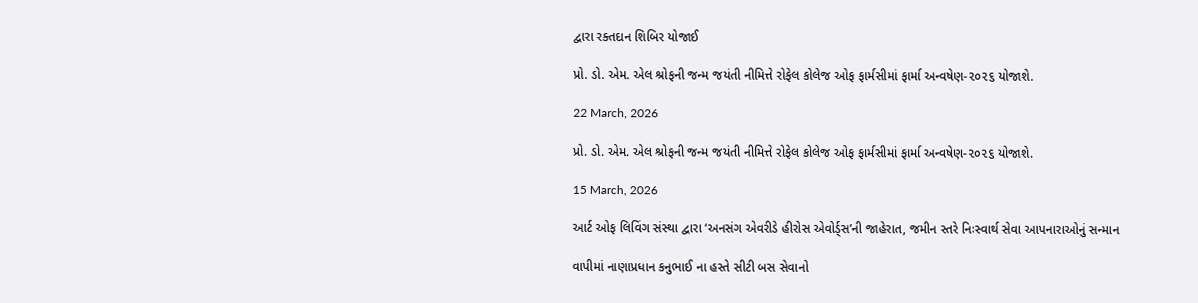દ્વારા રક્તદાન શિબિર યોજાઈ

પ્રો. ડો. એમ. એલ શ્રોફની જન્મ જયંતી નીમિત્તે રોફેલ કોલેજ ઓફ ફાર્મસીમાં ફાર્મા અન્વષેણ-૨૦૨૬ યોજાશે.

22 March, 2026

પ્રો. ડો. એમ. એલ શ્રોફની જન્મ જયંતી નીમિત્તે રોફેલ કોલેજ ઓફ ફાર્મસીમાં ફાર્મા અન્વષેણ-૨૦૨૬ યોજાશે.

15 March, 2026

આર્ટ ઓફ લિવિંગ સંસ્થા દ્વારા ‘અનસંગ એવરીડે હીરોસ એવોર્ડ્સ’ની જાહેરાત, જમીન સ્તરે નિઃસ્વાર્થ સેવા આપનારાઓનું સન્માન

વાપીમાં નાણાપ્રધાન કનુભાઈ ના હસ્તે સીટી બસ સેવાનો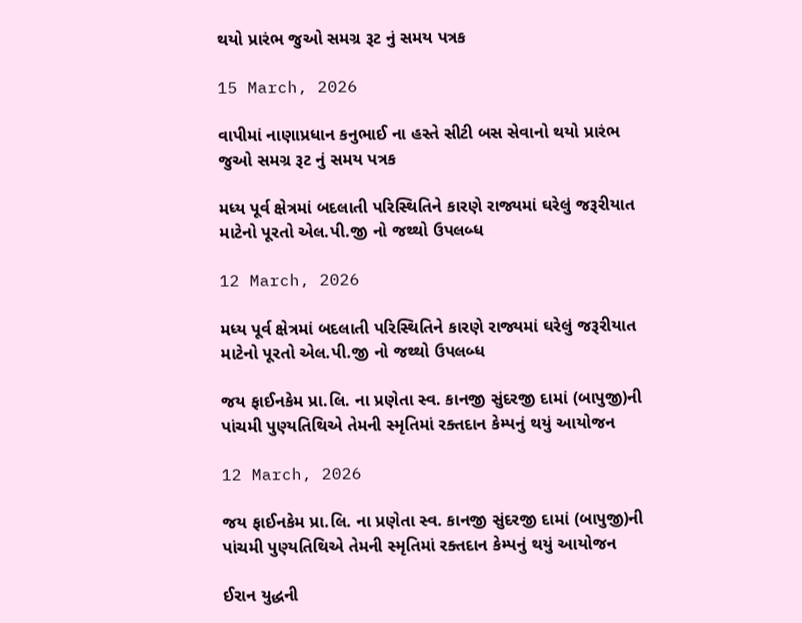થયો પ્રારંભ જુઓ સમગ્ર રૂટ નું સમય પત્રક

15 March, 2026

વાપીમાં નાણાપ્રધાન કનુભાઈ ના હસ્તે સીટી બસ સેવાનો થયો પ્રારંભ જુઓ સમગ્ર રૂટ નું સમય પત્રક

મધ્ય પૂર્વ ક્ષેત્રમાં બદલાતી પરિસ્થિતિને કારણે રાજ્યમાં ઘરેલું જરૂરીયાત માટેનો પૂરતો એલ.પી.જી નો જથ્થો ઉપલબ્ધ

12 March, 2026

મધ્ય પૂર્વ ક્ષેત્રમાં બદલાતી પરિસ્થિતિને કારણે રાજ્યમાં ઘરેલું જરૂરીયાત માટેનો પૂરતો એલ.પી.જી નો જથ્થો ઉપલબ્ધ

જય ફાઈનકેમ પ્રા.લિ. ના પ્રણેતા સ્વ. કાનજી સુંદરજી દામાં (બાપુજી)ની પાંચમી પુણ્યતિથિએ તેમની સ્મૃતિમાં રક્તદાન કેમ્પનું થયું આયોજન

12 March, 2026

જય ફાઈનકેમ પ્રા.લિ. ના પ્રણેતા સ્વ. કાનજી સુંદરજી દામાં (બાપુજી)ની પાંચમી પુણ્યતિથિએ તેમની સ્મૃતિમાં રક્તદાન કેમ્પનું થયું આયોજન

ઈરાન યુદ્ધની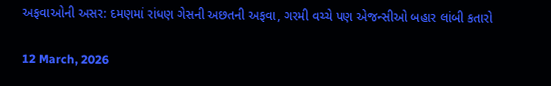અફવાઓની અસર: દમણમાં રાંધણ ગેસની અછતની અફવા, ગરમી વચ્ચે પણ એજન્સીઓ બહાર લાંબી કતારો

12 March, 2026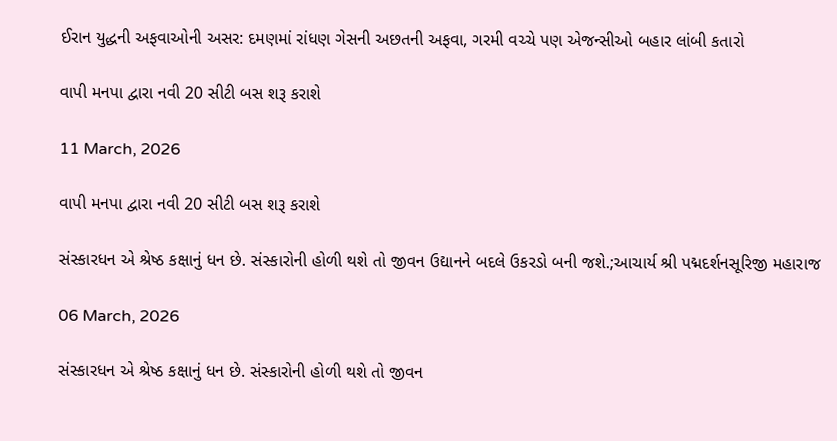ઈરાન યુદ્ધની અફવાઓની અસર: દમણમાં રાંધણ ગેસની અછતની અફવા, ગરમી વચ્ચે પણ એજન્સીઓ બહાર લાંબી કતારો

વાપી મનપા દ્વારા નવી 20 સીટી બસ શરૂ કરાશે

11 March, 2026

વાપી મનપા દ્વારા નવી 20 સીટી બસ શરૂ કરાશે

સંસ્કારધન એ શ્રેષ્ઠ કક્ષાનું ધન છે. સંસ્કારોની હોળી થશે તો જીવન ઉદ્યાનને બદલે ઉકરડો બની જશે.;આચાર્ય શ્રી પદ્મદર્શનસૂરિજી મહારાજ

06 March, 2026

સંસ્કારધન એ શ્રેષ્ઠ કક્ષાનું ધન છે. સંસ્કારોની હોળી થશે તો જીવન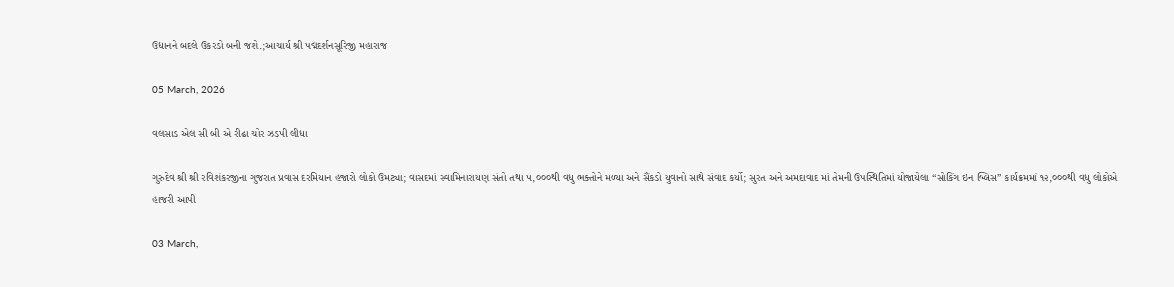ઉદ્યાનને બદલે ઉકરડો બની જશે.;આચાર્ય શ્રી પદ્મદર્શનસૂરિજી મહારાજ

05 March, 2026

વલસાડ એલ સી બી એ રીઢા ચોર ઝડપી લીધા

ગુરુદેવ શ્રી શ્રી રવિશંકરજીના ગુજરાત પ્રવાસ દરમિયાન હજારો લોકો ઉમટ્યા; વાસદમાં સ્વામિનારાયણ સંતો તથા ૫,૦૦૦થી વધુ ભક્તોને મળ્યા અને સૈંકડો યુવાનો સાથે સંવાદ કર્યો; સુરત અને અમદાવાદ માં તેમની ઉપસ્થિતિમાં યોજાયેલા “સોકિંગ ઇન બ્લિસ” કાર્યક્રમમાં ૧૨,૦૦૦થી વધુ લોકોએ હાજરી આપી

03 March,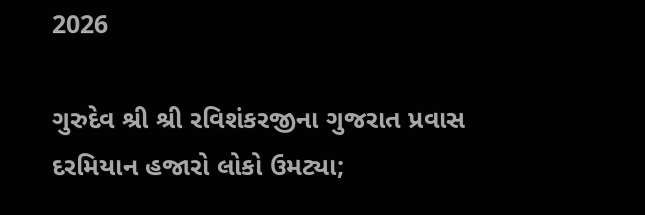2026

ગુરુદેવ શ્રી શ્રી રવિશંકરજીના ગુજરાત પ્રવાસ દરમિયાન હજારો લોકો ઉમટ્યા;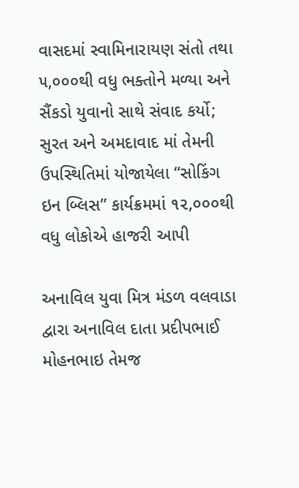વાસદમાં સ્વામિનારાયણ સંતો તથા ૫,૦૦૦થી વધુ ભક્તોને મળ્યા અને સૈંકડો યુવાનો સાથે સંવાદ કર્યો; સુરત અને અમદાવાદ માં તેમની ઉપસ્થિતિમાં યોજાયેલા “સોકિંગ ઇન બ્લિસ” કાર્યક્રમમાં ૧૨,૦૦૦થી વધુ લોકોએ હાજરી આપી

અનાવિલ યુવા મિત્ર મંડળ વલવાડા દ્વારા અનાવિલ દાતા પ્રદીપભાઈ મોહનભાઇ તેમજ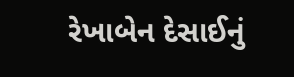રેખાબેન દેસાઈનું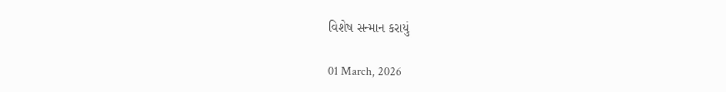વિશેષ સન્માન કરાયું

01 March, 2026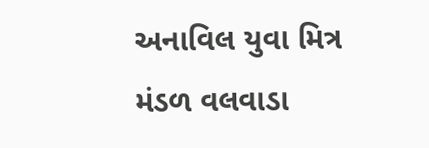અનાવિલ યુવા મિત્ર મંડળ વલવાડા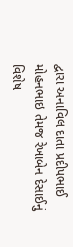દ્વારા અનાવિલ દાતા પ્રદીપભાઈ મોહનભાઇ તેમજ રેખાબેન દેસાઈનું વિશેષ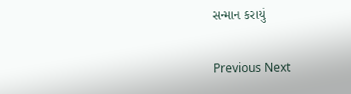સન્માન કરાયું

Previous Next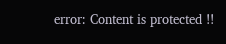error: Content is protected !!